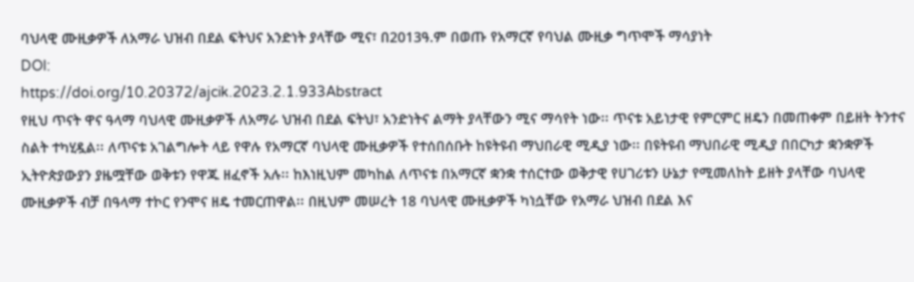ባህላዊ ሙዚቃዎች ለአማራ ህዝብ በደል ፍትህና አንድነት ያላቸው ሚና፣ በ2013ዓ.ም በወጡ የአማርኛ የባህል ሙዚቃ ግጥሞች ማሳያነት
DOI:
https://doi.org/10.20372/ajcik.2023.2.1.933Abstract
የዚህ ጥናት ዋና ዓላማ ባህላዊ ሙዚቃዎች ለአማራ ህዝብ በደል ፍትህ፣ አንድነትና ልማት ያላቸውን ሚና ማሳየት ነው፡፡ ጥናቱ አይነታዊ የምርምር ዘዴን በመጠቀም በይዘት ትንተና ስልት ተካሂዷል፡፡ ለጥናቱ አገልግሎት ላይ የዋሉ የአማርኛ ባህላዊ ሙዚቃዎች የተሰበሰቡት ከዩትዩብ ማህበራዊ ሚዲያ ነው፡፡ በዩትዩብ ማህበራዊ ሚዲያ በበርካታ ቋንቋዎች ኢትዮጵያውያን ያዜሟቸው ወቅቱን የዋጁ ዘፈኖች አሉ፡፡ ከእነዚህም መካከል ለጥናቱ በአማርኛ ቋንቋ ተሰርተው ወቅታዊ የሀገሪቱን ሁኔታ የሚመለከት ይዘት ያላቸው ባህላዊ ሙዚቃዎች ብቻ በዓላማ ተኮር የንሞና ዘዴ ተመርጠዋል፡፡ በዚህም መሠረት 18 ባህላዊ ሙዚቃዎች ካነሷቸው የአማራ ህዝብ በደል እና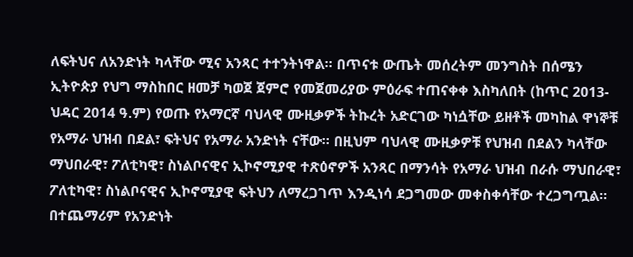ለፍትህና ለአንድነት ካላቸው ሚና አንጻር ተተንትነዋል፡፡ በጥናቱ ውጤት መሰረትም መንግስት በሰሜን ኢትዮጵያ የህግ ማስከበር ዘመቻ ካወጀ ጀምሮ የመጀመሪያው ምዕራፍ ተጠናቀቀ እስካለበት (ከጥር 2013- ህዳር 2014 ዓ.ም) የወጡ የአማርኛ ባህላዊ ሙዚቃዎች ትኩረት አድርገው ካነሷቸው ይዘቶች መካከል ዋነኞቹ የአማራ ህዝብ በደል፣ ፍትህና የአማራ አንድነት ናቸው፡፡ በዚህም ባህላዊ ሙዚቃዎቹ የህዝብ በደልን ካላቸው ማህበራዊ፣ ፖለቲካዊ፣ ስነልቦናዊና ኢኮኖሚያዊ ተጽዕኖዎች አንጻር በማንሳት የአማራ ህዝብ በራሱ ማህበራዊ፣ ፖለቲካዊ፣ ስነልቦናዊና ኢኮኖሚያዊ ፍትህን ለማረጋገጥ እንዲነሳ ደጋግመው መቀስቀሳቸው ተረጋግጧል፡፡ በተጨማሪም የአንድነት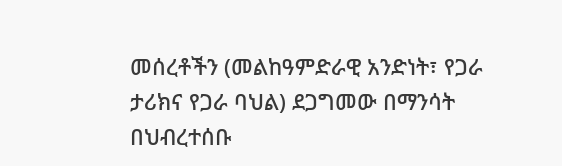መሰረቶችን (መልከዓምድራዊ አንድነት፣ የጋራ ታሪክና የጋራ ባህል) ደጋግመው በማንሳት በህብረተሰቡ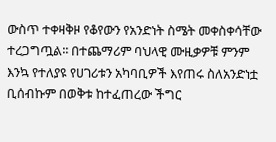ውስጥ ተቀዛቅዞ የቆየውን የአንድነት ስሜት መቀስቀሳቸው ተረጋግጧል፡፡ በተጨማሪም ባህላዊ ሙዚቃዎቹ ምንም እንኳ የተለያዩ የሀገሪቱን አካባቢዎች እየጠሩ ስለአንድነቷ ቢሰብኩም በወቅቱ ከተፈጠረው ችግር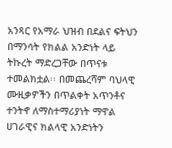አንጻር የአማራ ህዝብ በደልና ፍትህን በማንሳት የክልል አንድነት ላይ ትኩረት ማድረጋቸው በጥናቱ ተመልክቷል፡፡ በመጨረሻም ባህላዊ ሙዚቃዎችን በጥልቀት አጥንቶና ተንትኖ ለማስተማሪያነት ማዋል ሀገራዊና ክልላዊ አንድነትን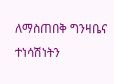ለማስጠበቅ ግንዛቤና ተነሳሽነትን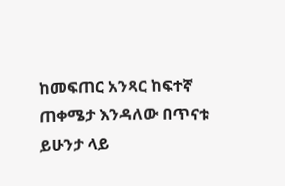ከመፍጠር አንጻር ከፍተኛ ጠቀሜታ እንዳለው በጥናቱ ይሁንታ ላይ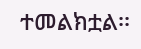ተመልክቷል፡፡